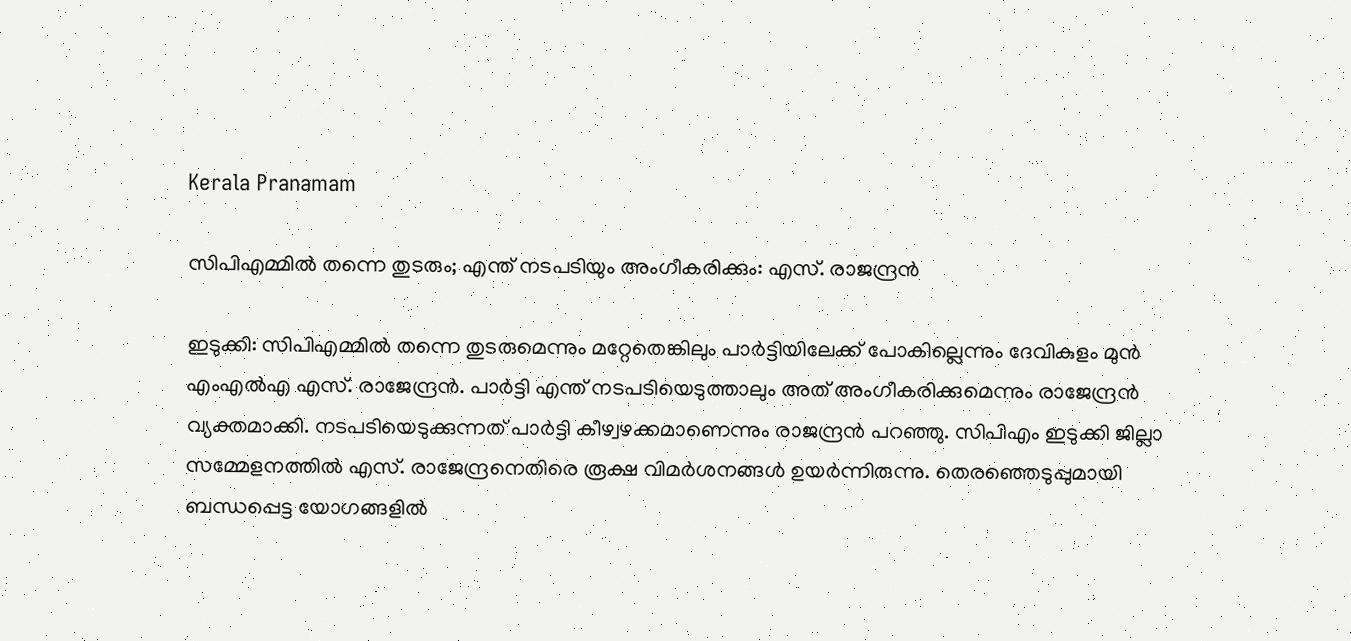Kerala Pranamam

സിപിഎമ്മില്‍ തന്നെ തുടരും; എന്ത് നടപടിയും അംഗീകരിക്കും: എസ്. രാജന്ദ്രന്‍

ഇടുക്കി: സിപിഎമ്മില്‍ തന്നെ തുടരുമെന്നും മറ്റേതെങ്കിലും പാര്‍ട്ടിയിലേക്ക് പോകില്ലെന്നും ദേവികുളം മുന്‍ എംഎല്‍എ എസ്. രാജേന്ദ്രന്‍. പാര്‍ട്ടി എന്ത് നടപടിയെടുത്താലും അത് അംഗീകരിക്കുമെന്നും രാജേന്ദ്രന്‍ വ്യക്തമാക്കി. നടപടിയെടുക്കുന്നത് പാര്‍ട്ടി കീഴ്വഴക്കമാണെന്നും രാജന്ദ്രന്‍ പറഞ്ഞു. സിപിഎം ഇടുക്കി ജില്ലാ സമ്മേളനത്തില്‍ എസ്. രാജേന്ദ്രനെതിരെ രൂക്ഷ വിമര്‍ശനങ്ങള്‍ ഉയര്‍ന്നിരുന്നു. തെരഞ്ഞെടുപ്പുമായി ബന്ധപ്പെട്ട യോഗങ്ങളില്‍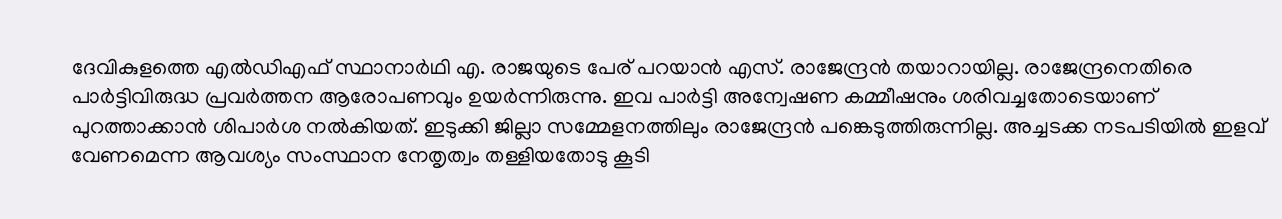ദേവികുളത്തെ എല്‍ഡിഎഫ് സ്ഥാനാര്‍ഥി എ. രാജയുടെ പേര് പറയാന്‍ എസ്. രാജേന്ദ്രന്‍ തയാറായില്ല. രാജേന്ദ്രനെതിരെ പാര്‍ട്ടിവിരുദ്ധ പ്രവര്‍ത്തന ആരോപണവും ഉയര്‍ന്നിരുന്നു. ഇവ പാര്‍ട്ടി അന്വേഷണ കമ്മീഷനും ശരിവച്ചതോടെയാണ് പുറത്താക്കാന്‍ ശിപാര്‍ശ നല്‍കിയത്. ഇടുക്കി ജില്ലാ സമ്മേളനത്തിലും രാജേന്ദ്രന്‍ പങ്കെടുത്തിരുന്നില്ല. അച്ചടക്ക നടപടിയില്‍ ഇളവ് വേണമെന്ന ആവശ്യം സംസ്ഥാന നേതൃത്വം തള്ളിയതോടു കൂടി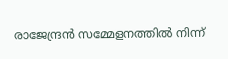രാജേന്ദ്രന്‍ സമ്മേളനത്തില്‍ നിന്ന്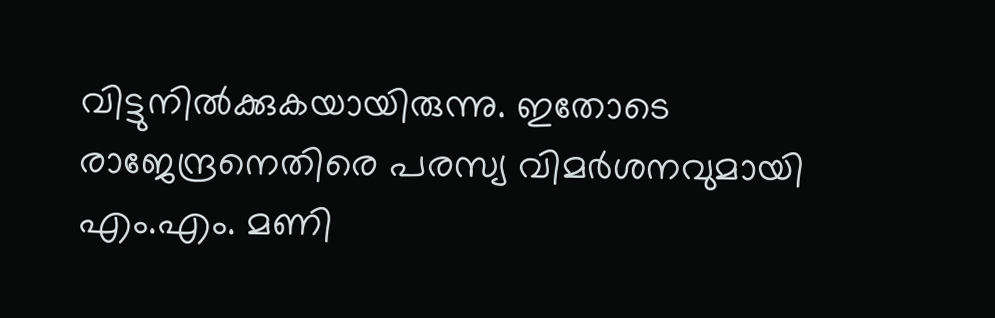വിട്ടുനില്‍ക്കുകയായിരുന്നു. ഇതോടെ രാജേന്ദ്രനെതിരെ പരസ്യ വിമര്‍ശനവുമായി എം.എം. മണി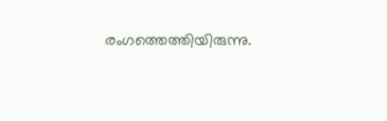രംഗത്തെത്തിയിരുന്നു.